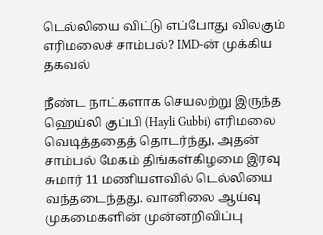டெல்லியை விட்டு எப்போது விலகும் எரிமலைச் சாம்பல்? IMD-ன் முக்கிய தகவல்

நீண்ட நாட்களாக செயலற்று இருந்த ஹெய்லி குப்பி (Hayli Gubbi) எரிமலை வெடித்ததைத் தொடர்ந்து, அதன் சாம்பல் மேகம் திங்கள்கிழமை இரவு சுமார் 11 மணியளவில் டெல்லியை வந்தடைந்தது. வானிலை ஆய்வு முகமைகளின் முன்னறிவிப்பு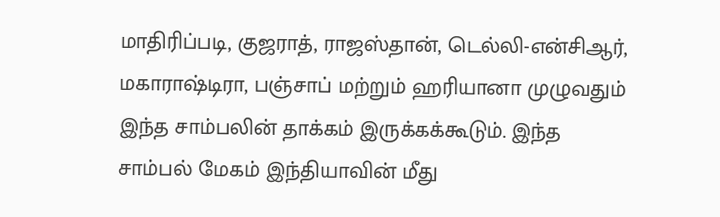மாதிரிப்படி, குஜராத், ராஜஸ்தான், டெல்லி-என்சிஆர், மகாராஷ்டிரா, பஞ்சாப் மற்றும் ஹரியானா முழுவதும் இந்த சாம்பலின் தாக்கம் இருக்கக்கூடும். இந்த சாம்பல் மேகம் இந்தியாவின் மீது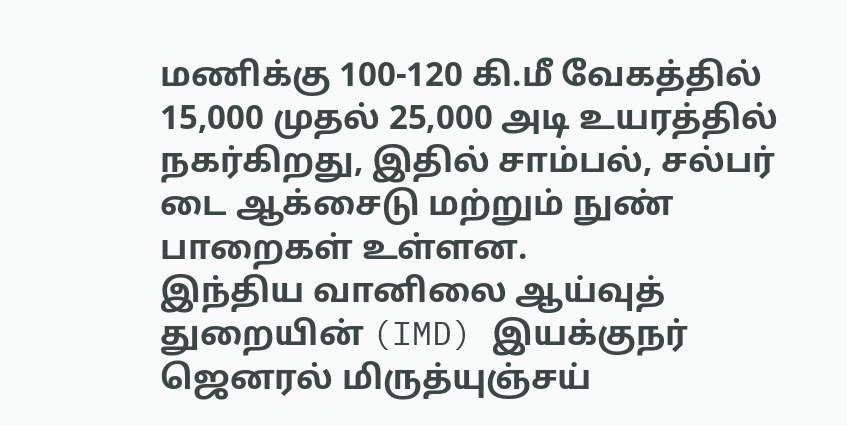மணிக்கு 100-120 கி.மீ வேகத்தில் 15,000 முதல் 25,000 அடி உயரத்தில் நகர்கிறது, இதில் சாம்பல், சல்பர் டை ஆக்சைடு மற்றும் நுண் பாறைகள் உள்ளன.
இந்திய வானிலை ஆய்வுத் துறையின் (IMD) இயக்குநர் ஜெனரல் மிருத்யுஞ்சய்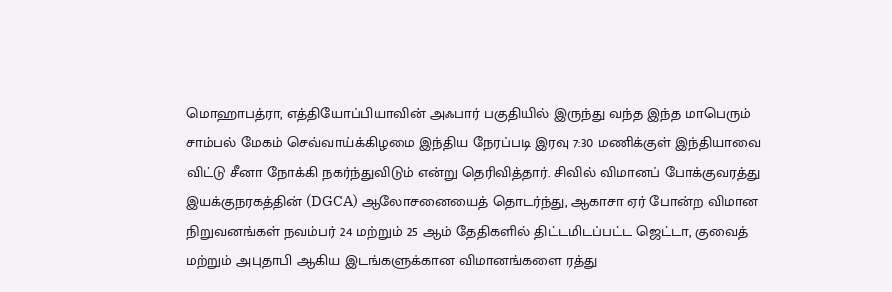மொஹாபத்ரா, எத்தியோப்பியாவின் அஃபார் பகுதியில் இருந்து வந்த இந்த மாபெரும் சாம்பல் மேகம் செவ்வாய்க்கிழமை இந்திய நேரப்படி இரவு 7:30 மணிக்குள் இந்தியாவை விட்டு சீனா நோக்கி நகர்ந்துவிடும் என்று தெரிவித்தார். சிவில் விமானப் போக்குவரத்து இயக்குநரகத்தின் (DGCA) ஆலோசனையைத் தொடர்ந்து, ஆகாசா ஏர் போன்ற விமான நிறுவனங்கள் நவம்பர் 24 மற்றும் 25 ஆம் தேதிகளில் திட்டமிடப்பட்ட ஜெட்டா, குவைத் மற்றும் அபுதாபி ஆகிய இடங்களுக்கான விமானங்களை ரத்து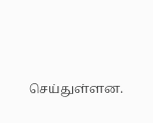செய்துள்ளன.